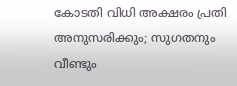കോടതി വിധി അക്ഷരം പ്രതി അനുസരിക്കും; സുഗതനും വീണ്ടും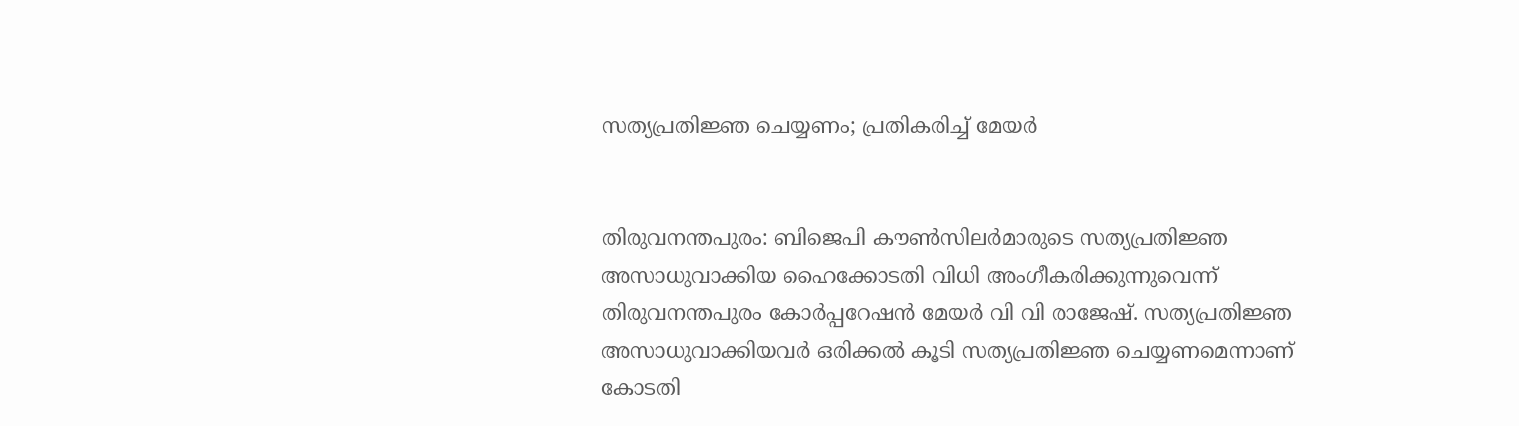സത്യപ്രതിജ്ഞ ചെയ്യണം; പ്രതികരിച്ച് മേയര്‍


തിരുവനന്തപുരം: ബിജെപി കൗണ്‍സിലര്‍മാരുടെ സത്യപ്രതിജ്ഞ അസാധുവാക്കിയ ഹൈക്കോടതി വിധി അംഗീകരിക്കുന്നുവെന്ന് തിരുവനന്തപുരം കോര്‍പ്പറേഷന്‍ മേയര്‍ വി വി രാജേഷ്. സത്യപ്രതിജ്ഞ അസാധുവാക്കിയവര്‍ ഒരിക്കല്‍ കൂടി സത്യപ്രതിജ്ഞ ചെയ്യണമെന്നാണ് കോടതി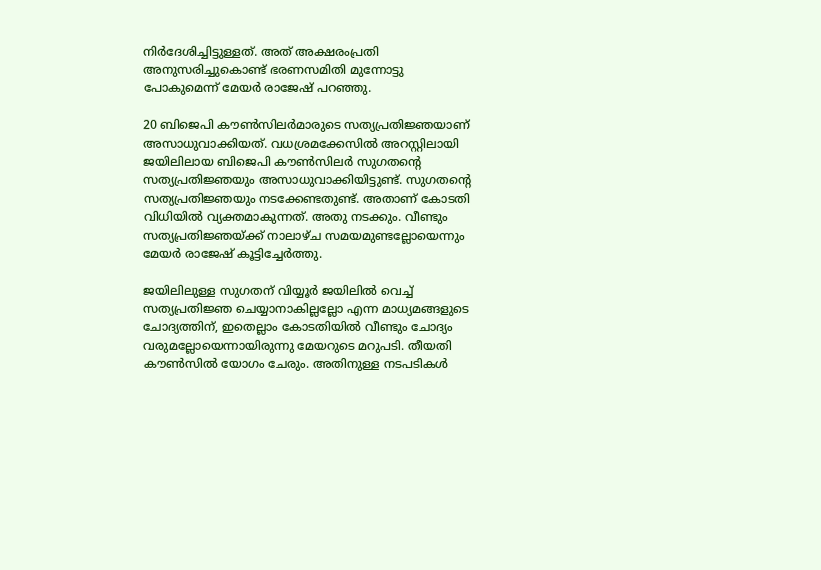നിര്‍ദേശിച്ചിട്ടുള്ളത്. അത് അക്ഷരംപ്രതി അനുസരിച്ചുകൊണ്ട് ഭരണസമിതി മുന്നോട്ടു പോകുമെന്ന് മേയര്‍ രാജേഷ് പറഞ്ഞു.

20 ബിജെപി കൗണ്‍സിലര്‍മാരുടെ സത്യപ്രതിജ്ഞയാണ് അസാധുവാക്കിയത്. വധശ്രമക്കേസില്‍ അറസ്റ്റിലായി ജയിലിലായ ബിജെപി കൗണ്‍സിലര്‍ സുഗതന്റെ സത്യപ്രതിജ്ഞയും അസാധുവാക്കിയിട്ടുണ്ട്. സുഗതന്റെ സത്യപ്രതിജ്ഞയും നടക്കേണ്ടതുണ്ട്. അതാണ് കോടതി വിധിയില്‍ വ്യക്തമാകുന്നത്. അതു നടക്കും. വീണ്ടും സത്യപ്രതിജ്ഞയ്ക്ക് നാലാഴ്ച സമയമുണ്ടല്ലോയെന്നും മേയര്‍ രാജേഷ് കൂട്ടിച്ചേര്‍ത്തു.

ജയിലിലുള്ള സുഗതന് വിയ്യൂര്‍ ജയിലില്‍ വെച്ച് സത്യപ്രതിജ്ഞ ചെയ്യാനാകില്ലല്ലോ എന്ന മാധ്യമങ്ങളുടെ ചോദ്യത്തിന്, ഇതെല്ലാം കോടതിയില്‍ വീണ്ടും ചോദ്യം വരുമല്ലോയെന്നായിരുന്നു മേയറുടെ മറുപടി. തീയതി കൗണ്‍സില്‍ യോഗം ചേരും. അതിനുള്ള നടപടികള്‍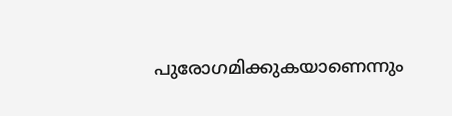പുരോഗമിക്കുകയാണെന്നും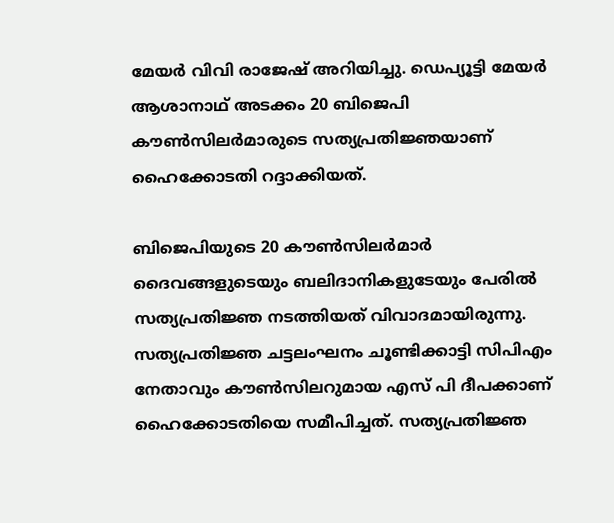മേയര്‍ വിവി രാജേഷ് അറിയിച്ചു. ഡെപ്യൂട്ടി മേയര്‍ ആശാനാഥ് അടക്കം 20 ബിജെപി കൗണ്‍സിലര്‍മാരുടെ സത്യപ്രതിജ്ഞയാണ് ഹൈക്കോടതി റദ്ദാക്കിയത്.

ബിജെപിയുടെ 20 കൗണ്‍സിലര്‍മാര്‍ ദൈവങ്ങളുടെയും ബലിദാനികളുടേയും പേരില്‍ സത്യപ്രതിജ്ഞ നടത്തിയത് വിവാദമായിരുന്നു. സത്യപ്രതിജ്ഞ ചട്ടലംഘനം ചൂണ്ടിക്കാട്ടി സിപിഎം നേതാവും കൗൺസിലറുമായ എസ് പി ദീപക്കാണ് ഹൈക്കോടതിയെ സമീപിച്ചത്. സത്യപ്രതിജ്ഞ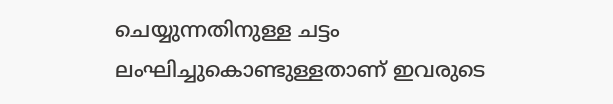ചെയ്യുന്നതിനുള്ള ചട്ടം ലംഘിച്ചുകൊണ്ടുള്ളതാണ് ഇവരുടെ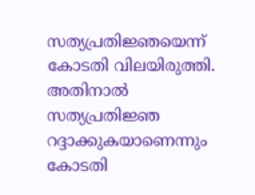സത്യപ്രതിജ്ഞയെന്ന് കോടതി വിലയിരുത്തി. അതിനാല്‍ സത്യപ്രതിജ്ഞ റദ്ദാക്കുകയാണെന്നും കോടതി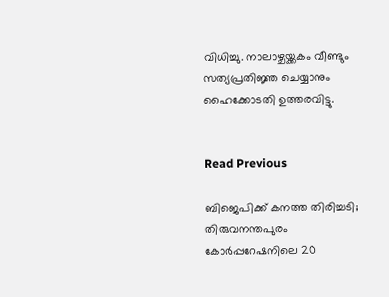വിധിച്ചു. നാലാഴ്ചയ്ക്കകം വീണ്ടും സത്യപ്രതിജ്ഞ ചെയ്യാനും ഹൈക്കോടതി ഉത്തരവിട്ടു.


Read Previous

ബിജെപിക്ക് കനത്ത തിരിച്ചടി; തിരുവനന്തപുരം കോര്‍പ്പറേഷനിലെ 20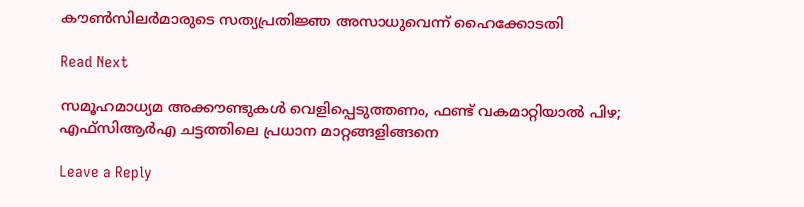കൗണ്‍സിലര്‍മാരുടെ സത്യപ്രതിജ്ഞ അസാധുവെന്ന് ഹൈക്കോടതി

Read Next

സമൂഹമാധ്യമ അക്കൗണ്ടുകള്‍ വെളിപ്പെടുത്തണം, ഫണ്ട് വകമാറ്റിയാല്‍ പിഴ; എഫ്‌സിആര്‍എ ചട്ടത്തിലെ പ്രധാന മാറ്റങ്ങളിങ്ങനെ

Leave a Reply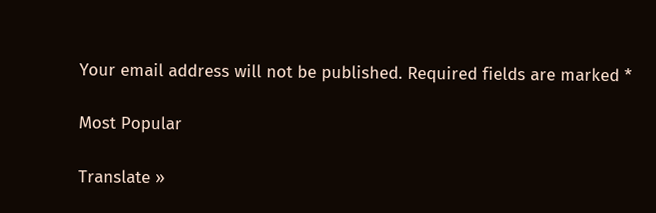Your email address will not be published. Required fields are marked *

Most Popular

Translate »